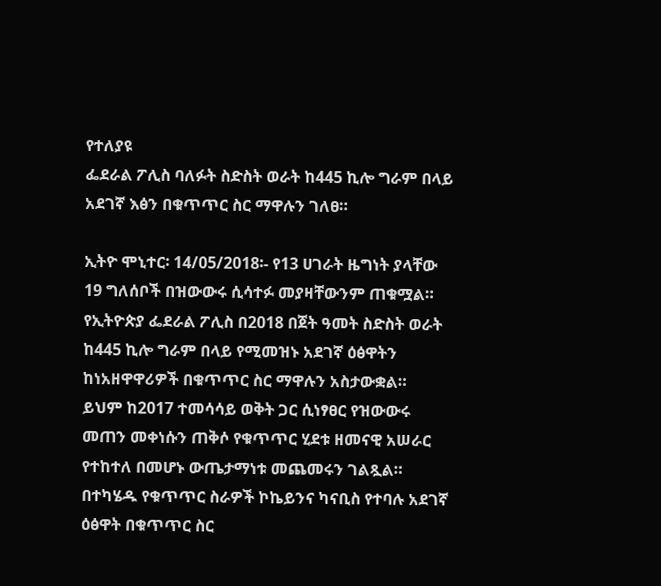የተለያዩ
ፌደራል ፖሊስ ባለፉት ስድስት ወራት ከ445 ኪሎ ግራም በላይ አደገኛ እፅን በቁጥጥር ስር ማዋሉን ገለፀ።

ኢትዮ ሞኒተር፡ 14/05/2018፡- የ13 ሀገራት ዜግነት ያላቸው 19 ግለሰቦች በዝውውሩ ሲሳተፉ መያዛቸውንም ጠቁሟል።
የኢትዮጵያ ፌደራል ፖሊስ በ2018 በጀት ዓመት ስድስት ወራት ከ445 ኪሎ ግራም በላይ የሚመዝኑ አደገኛ ዕፅዋትን ከነአዘዋዋሪዎች በቁጥጥር ስር ማዋሉን አስታውቋል።
ይህም ከ2017 ተመሳሳይ ወቅት ጋር ሲነፃፀር የዝውውሩ መጠን መቀነሱን ጠቅሶ የቁጥጥር ሂደቱ ዘመናዊ አሠራር የተከተለ በመሆኑ ውጤታማነቱ መጨመሩን ገልጿል።
በተካሄዱ የቁጥጥር ስራዎች ኮኬይንና ካናቢስ የተባሉ አደገኛ ዕፅዋት በቁጥጥር ስር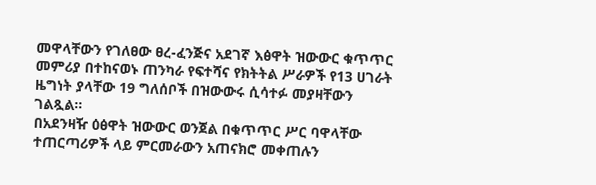መዋላቸውን የገለፀው ፀረ-ፈንጅና አደገኛ እፅዋት ዝውውር ቁጥጥር መምሪያ በተከናወኑ ጠንካራ የፍተሻና የክትትል ሥራዎች የ13 ሀገራት ዜግነት ያላቸው 19 ግለሰቦች በዝውውሩ ሲሳተፉ መያዛቸውን ገልጿል።
በአደንዛዥ ዕፅዋት ዝውውር ወንጀል በቁጥጥር ሥር ባዋላቸው ተጠርጣሪዎች ላይ ምርመራውን አጠናክሮ መቀጠሉን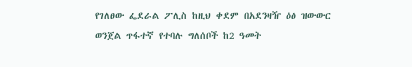የገለፀው ፌደራል ፖሊስ ከዚህ ቀደም በአደንዛዥ ዕፅ ዝውውር ወንጀል ጥፋተኛ የተባሉ ግለሰቦች ከ2 ዓመት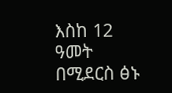እስከ 12 ዓመት በሚደርስ ፅኑ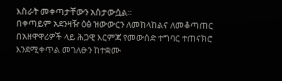እስራት መቀጣታቸውን አስታውሷል።
በቀጣይም አደንዛዥ ዕፅ ዝውውርን ለመከላከልና ለመቆጣጠር በአዘዋዋሪዎች ላይ ሕጋዊ እርምጃ የመውሰድ ተግባር ተጠናክሮ እንደሚቀጥል መገለፁን ከተቋሙ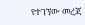የተገኘው መረጃ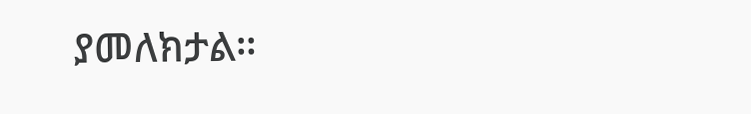ያመለክታል።